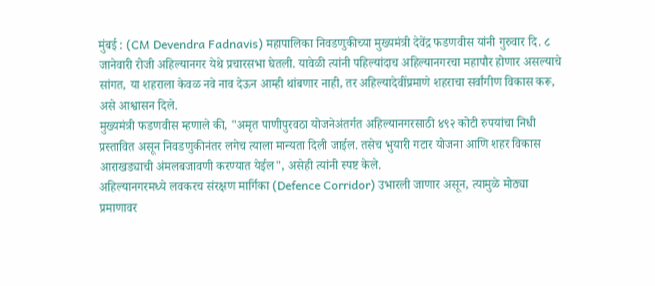मुंबई : (CM Devendra Fadnavis) महापालिका निवडणुकीच्या मुख्यमंत्री देवेंद्र फडणवीस यांनी गुरुवार दि. ८ जानेवारी रोजी अहिल्यानगर येथे प्रचारसभा घेतली. यावेळी त्यांनी पहिल्यांदाच अहिल्यानगरचा महापौर होणार असल्याचे सांगत, या शहराला केवळ नवे नाव देऊन आम्ही थांबणार नाही, तर अहिल्यादेवींप्रमाणे शहराचा सर्वांगीण विकास करू, असे आश्वासन दिले.
मुख्यमंत्री फडणवीस म्हणाले की, "अमृत पाणीपुरवठा योजनेअंतर्गत अहिल्यानगरसाठी ४९२ कोटी रुपयांचा निधी प्रस्तावित असून निवडणुकीनंतर लगेच त्याला मान्यता दिली जाईल. तसेच भुयारी गटार योजना आणि शहर विकास आराखड्याची अंमलबजावणी करण्यात येईल", असेही त्यांनी स्पष्ट केले.
अहिल्यानगरमध्ये लवकरच संरक्षण मार्गिका (Defence Corridor) उभारली जाणार असून, त्यामुळे मोठ्या प्रमाणावर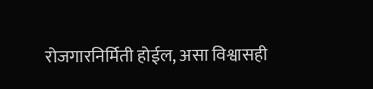रोजगारनिर्मिती होईल, असा विश्वासही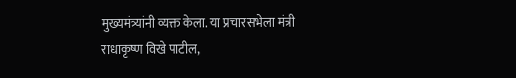मुख्यमंत्र्यांनी व्यक्त केला. या प्रचारसभेला मंत्री राधाकृष्ण विखे पाटील,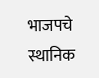भाजपचे स्थानिक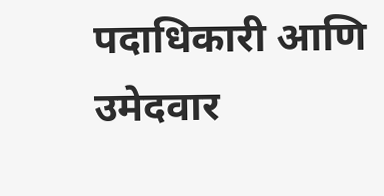पदाधिकारी आणि उमेदवार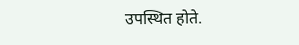उपस्थित होते.